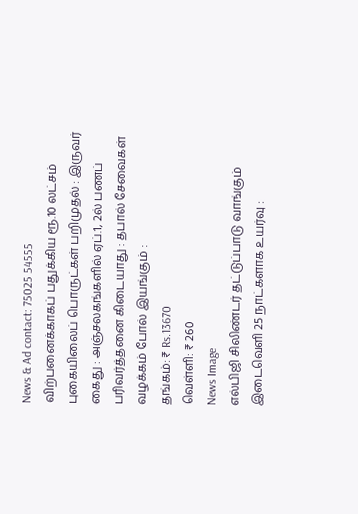News & Ad contact: 75025 54555
விற்பனைக்காகப் பதுக்கிய ரூ.10 லட்சம் புகையிலைப் பொருட்கள் பறிமுதல் : இருவர் கைது : அஞ்சலகங்களில் ஏப்.1, 2ல் பணப் பரிவர்த்தனை கிடையாது : தபால் சேவைகள் வழக்கம் போல் இயங்கும் :
தங்கம்: ₹ Rs.13670
வெள்ளி: ₹ 260
News Image
எல்பிஜி சிலிண்டர் தட்டுப்பாடு வாங்கும் இடைவெளி 25 நாட்களாக உயர்வு :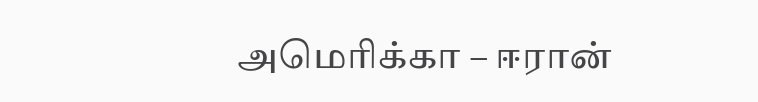அமெரிக்கா – ஈரான்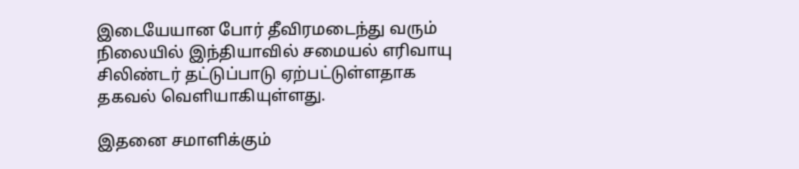இடையேயான போர் தீவிரமடைந்து வரும் நிலையில் இந்தியாவில் சமையல் எரிவாயு சிலிண்டர் தட்டுப்பாடு ஏற்பட்டுள்ளதாக தகவல் வெளியாகியுள்ளது.

இதனை சமாளிக்கும்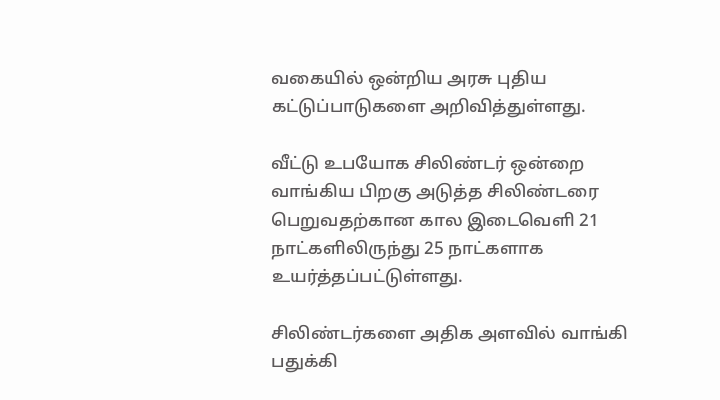வகையில் ஒன்றிய அரசு புதிய கட்டுப்பாடுகளை அறிவித்துள்ளது.

வீட்டு உபயோக சிலிண்டர் ஒன்றை வாங்கிய பிறகு அடுத்த சிலிண்டரை பெறுவதற்கான கால இடைவெளி 21 நாட்களிலிருந்து 25 நாட்களாக உயர்த்தப்பட்டுள்ளது.

சிலிண்டர்களை அதிக அளவில் வாங்கி பதுக்கி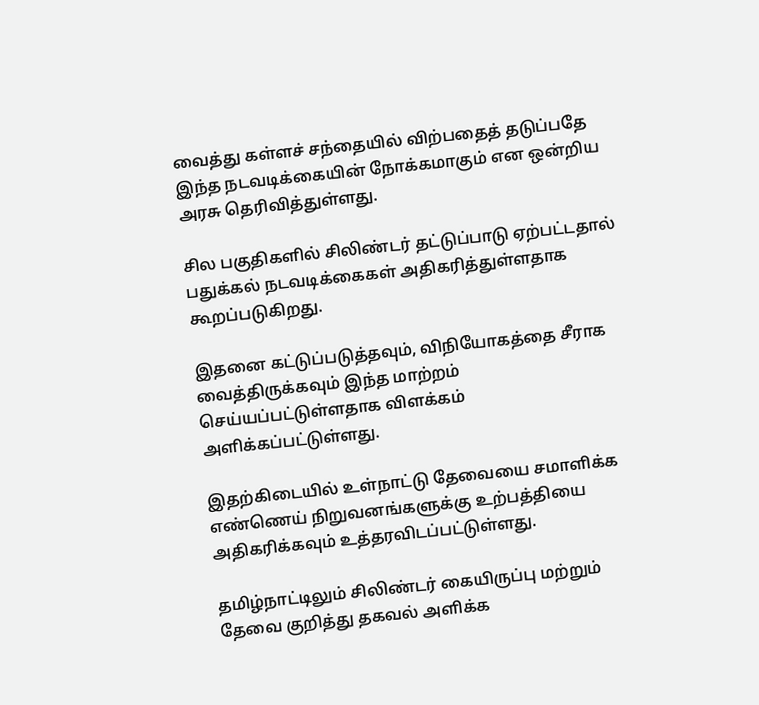வைத்து கள்ளச் சந்தையில் விற்பதைத் தடுப்பதே இந்த நடவடிக்கையின் நோக்கமாகும் என ஒன்றிய அரசு தெரிவித்துள்ளது.

சில பகுதிகளில் சிலிண்டர் தட்டுப்பாடு ஏற்பட்டதால் பதுக்கல் நடவடிக்கைகள் அதிகரித்துள்ளதாக கூறப்படுகிறது.

இதனை கட்டுப்படுத்தவும், விநியோகத்தை சீராக வைத்திருக்கவும் இந்த மாற்றம் செய்யப்பட்டுள்ளதாக விளக்கம் அளிக்கப்பட்டுள்ளது.

இதற்கிடையில் உள்நாட்டு தேவையை சமாளிக்க எண்ணெய் நிறுவனங்களுக்கு உற்பத்தியை அதிகரிக்கவும் உத்தரவிடப்பட்டுள்ளது.

தமிழ்நாட்டிலும் சிலிண்டர் கையிருப்பு மற்றும் தேவை குறித்து தகவல் அளிக்க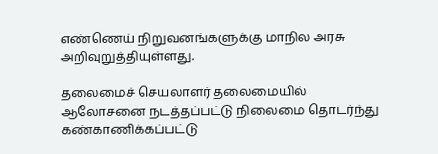எண்ணெய் நிறுவனங்களுக்கு மாநில அரசு அறிவுறுத்தியுள்ளது.

தலைமைச் செயலாளர் தலைமையில் ஆலோசனை நடத்தப்பட்டு நிலைமை தொடர்ந்து கண்காணிக்கப்பட்டு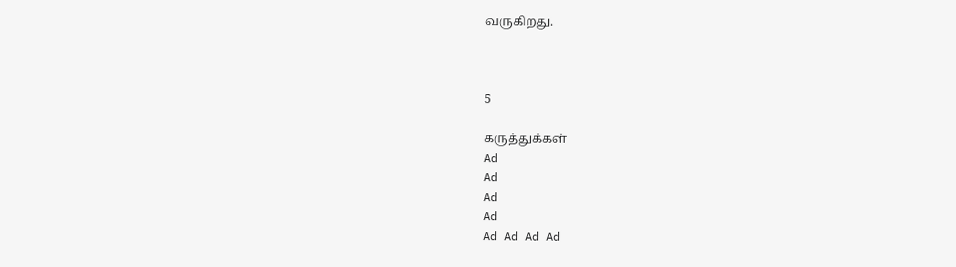வருகிறது.



5

கருத்துக்கள்
Ad
Ad
Ad
Ad
Ad Ad Ad Ad